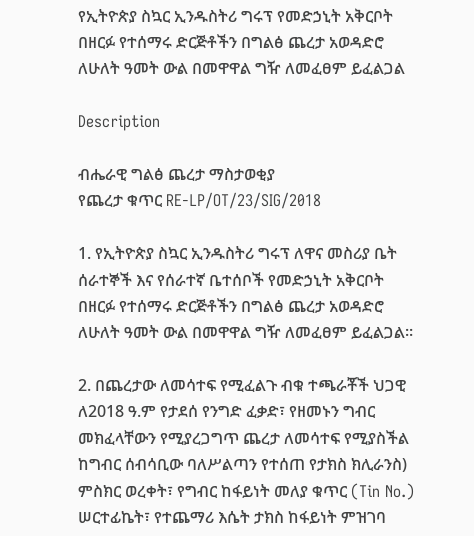የኢትዮጵያ ስኳር ኢንዱስትሪ ግሩፕ የመድኃኒት አቅርቦት በዘርፉ የተሰማሩ ድርጅቶችን በግልፅ ጨረታ አወዳድሮ ለሁለት ዓመት ውል በመዋዋል ግዥ ለመፈፀም ይፈልጋል

Description

ብሔራዊ ግልፅ ጨረታ ማስታወቂያ
የጨረታ ቁጥር RE-LP/OT/23/SIG/2018

1. የኢትዮጵያ ስኳር ኢንዱስትሪ ግሩፕ ለዋና መስሪያ ቤት ሰራተኞች እና የሰራተኛ ቤተሰቦች የመድኃኒት አቅርቦት በዘርፉ የተሰማሩ ድርጅቶችን በግልፅ ጨረታ አወዳድሮ ለሁለት ዓመት ውል በመዋዋል ግዥ ለመፈፀም ይፈልጋል።

2. በጨረታው ለመሳተፍ የሚፈልጉ ብቁ ተጫራቾች ህጋዊ ለ2018 ዓ.ም የታደሰ የንግድ ፈቃድ፣ የዘመኑን ግብር መክፈላቸውን የሚያረጋግጥ ጨረታ ለመሳተፍ የሚያስችል ከግብር ሰብሳቢው ባለሥልጣን የተሰጠ የታክስ ክሊራንስ) ምስክር ወረቀት፣ የግብር ከፋይነት መለያ ቁጥር (Tin No.) ሠርተፊኬት፣ የተጨማሪ እሴት ታክስ ከፋይነት ምዝገባ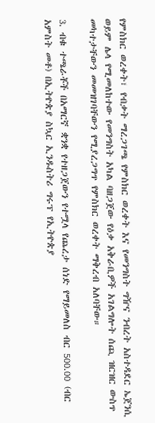የምስክር ወረቀት፣ የብቃት ማረጋገጫ የምስክር ወረቀት እና የመንግስት ግዥና ንብረት አስተዳደር ኤጀንሲ ወይም ሌላ የሚመለከተው የመንግስት አካል ባዘጋጀው የዕቃ አቅራቢዎች አገልግሎት ሰጪ ዝርዝር ውስጥ መካተታቸውን መመዝገባቸውን የሚያረጋግጥ የምስክር ወረቀት ማቅረብ አለባቸው።

3. ብቁ ተጫራቾች በአማርኛ ቋንቋ የተዘጋጀውን የተሟላ የጨረታ ሰነድ የማይመለስ ብር 500.00 (ብር አምስት መቶ) በኢትዮጵያ ስኳር ኢንዱስትሪ ግሩፕ የኢትዮጵያ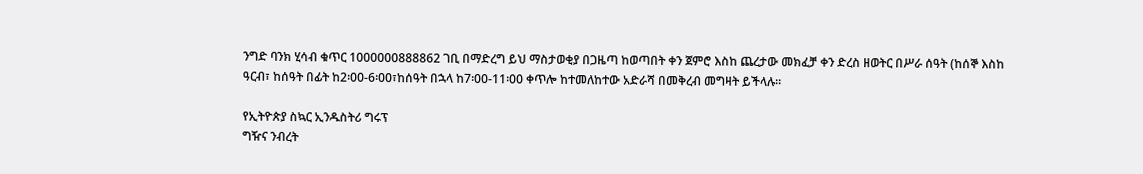ንግድ ባንክ ሂሳብ ቁጥር 1000000888862 ገቢ በማድረግ ይህ ማስታወቂያ በጋዜጣ ከወጣበት ቀን ጀምሮ እስከ ጨረታው መክፈቻ ቀን ድረስ ዘወትር በሥራ ሰዓት (ከሰኞ እስከ ዓርብ፣ ከሰዓት በፊት ከ2፡00-6፡00፣ከሰዓት በኋላ ከ7፡00-11፡00 ቀጥሎ ከተመለከተው አድራሻ በመቅረብ መግዛት ይችላሉ።

የኢትዮጵያ ስኳር ኢንዱስትሪ ግሩፕ
ግዥና ንብረት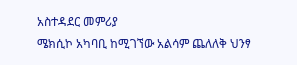አስተዳደር መምሪያ
ሜክሲኮ አካባቢ ከሚገኘው አልሳም ጨለለቅ ህንፃ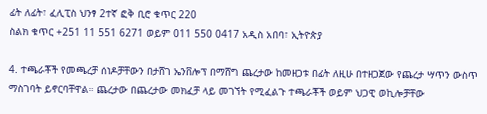ፊት ለፊት፣ ፈሊፒስ ህንፃ 2ተኛ ፎቅ ቢሮ ቁጥር 220
ስልክ ቁጥር +251 11 551 6271 ወይም 011 550 0417 አዲስ አበባ፣ ኢትዮጵያ

4. ተጫራቾች የመጫረቻ ሰነዶቻቸውን በታሸገ ኤንቨሎፕ በማሸግ ጨረታው ከመዘጋቱ በፊት ለዚሁ በተዘጋጀው የጨረታ ሣጥን ውስጥ ማስገባት ይኖርባቸዋል። ጨረታው በጨረታው መክፈቻ ላይ መገኘት የሚፈልጉ ተጫራቾች ወይም ህጋዊ ወኪሎቻቸው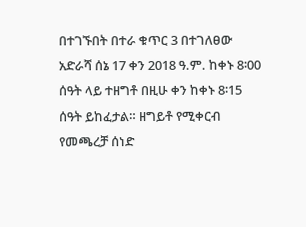በተገኙበት በተራ ቁጥር 3 በተገለፀው አድራሻ ሰኔ 17 ቀን 2018 ዓ.ም. ከቀኑ 8፡00 ሰዓት ላይ ተዘግቶ በዚሁ ቀን ከቀኑ 8፡15 ሰዓት ይከፈታል። ዘግይቶ የሚቀርብ የመጫረቻ ሰነድ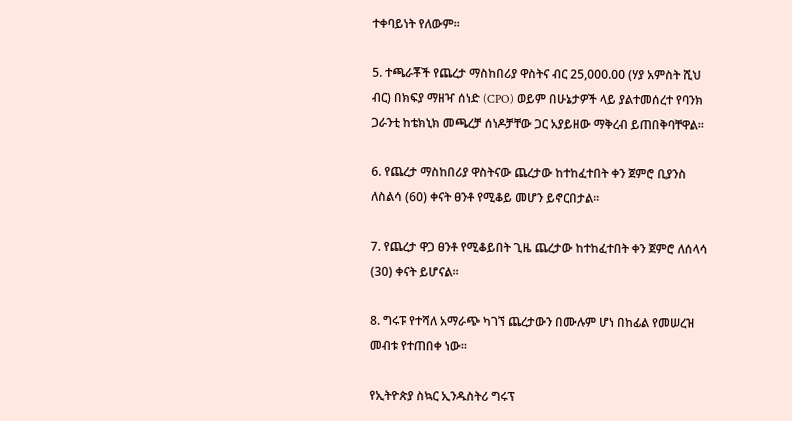ተቀባይነት የለውም።

5. ተጫራቾች የጨረታ ማስከበሪያ ዋስትና ብር 25,000.00 (ሃያ አምስት ሺህ ብር) በክፍያ ማዘዣ ሰነድ (CPO) ወይም በሁኔታዎች ላይ ያልተመሰረተ የባንክ ጋራንቲ ከቴክኒክ መጫረቻ ሰነዶቻቸው ጋር አያይዘው ማቅረብ ይጠበቅባቸዋል።

6. የጨረታ ማስከበሪያ ዋስትናው ጨረታው ከተከፈተበት ቀን ጀምሮ ቢያንስ ለስልሳ (60) ቀናት ፀንቶ የሚቆይ መሆን ይኖርበታል።

7. የጨረታ ዋጋ ፀንቶ የሚቆይበት ጊዜ ጨረታው ከተከፈተበት ቀን ጀምሮ ለሰላሳ (30) ቀናት ይሆናል።

8. ግሩፑ የተሻለ አማራጭ ካገኘ ጨረታውን በሙሉም ሆነ በከፊል የመሠረዝ መብቱ የተጠበቀ ነው።

የኢትዮጵያ ስኳር ኢንዱስትሪ ግሩፕ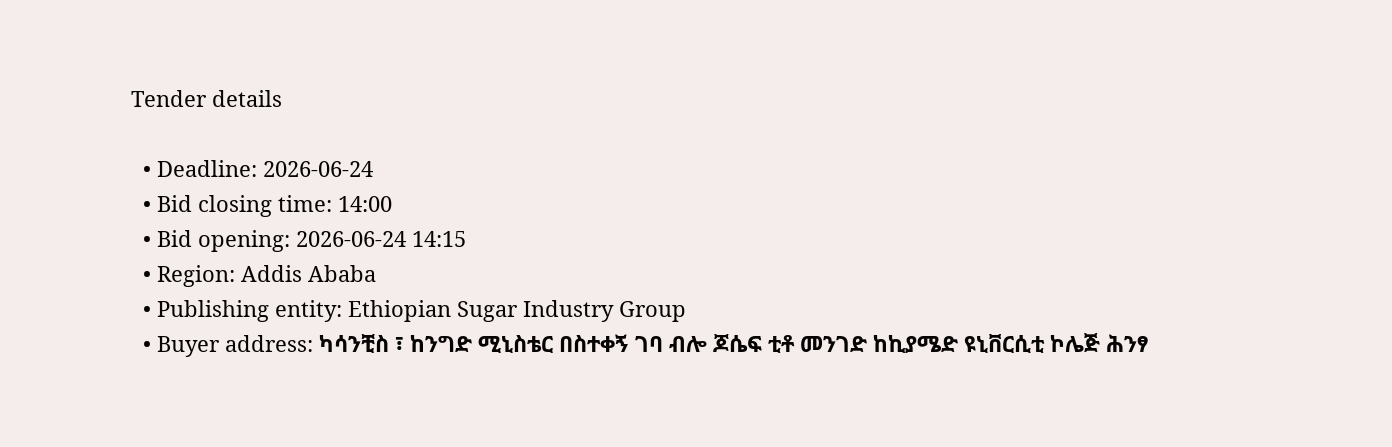Tender details

  • Deadline: 2026-06-24
  • Bid closing time: 14:00
  • Bid opening: 2026-06-24 14:15
  • Region: Addis Ababa
  • Publishing entity: Ethiopian Sugar Industry Group
  • Buyer address: ካሳንቺስ ፣ ከንግድ ሚኒስቴር በስተቀኝ ገባ ብሎ ጆሴፍ ቲቶ መንገድ ከኪያሜድ ዩኒቨርሲቲ ኮሌጅ ሕንፃ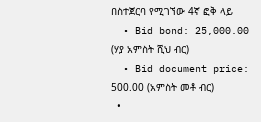በስተጀርባ የሚገኘው 4ኛ ፎቅ ላይ
  • Bid bond: 25,000.00 (ሃያ አምስት ሺህ ብር)
  • Bid document price: 500.00 (አምስት መቶ ብር)
  •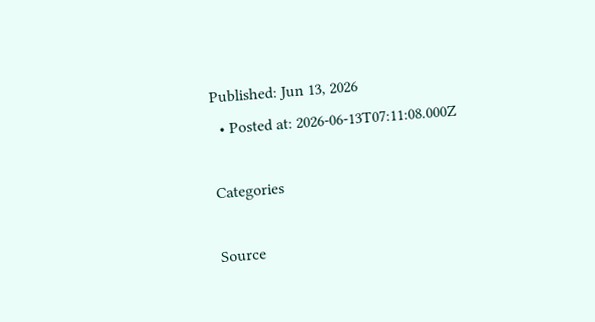Published: Jun 13, 2026
  • Posted at: 2026-06-13T07:11:08.000Z

Categories

Source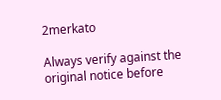2merkato

Always verify against the original notice before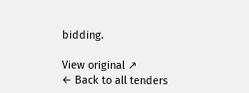bidding.

View original ↗
← Back to all tenders